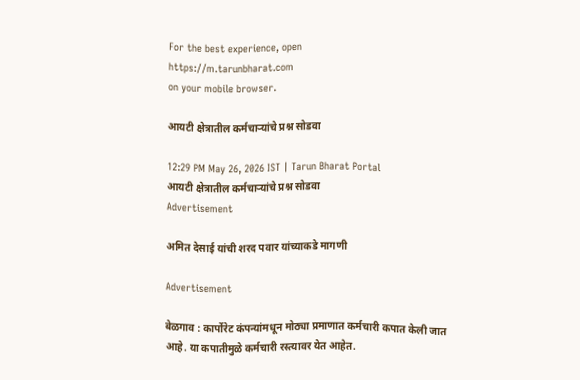For the best experience, open
https://m.tarunbharat.com
on your mobile browser.

आयटी क्षेत्रातील कर्मचाऱ्यांचे प्रश्न सोडवा

12:29 PM May 26, 2026 IST | Tarun Bharat Portal
आयटी क्षेत्रातील कर्मचाऱ्यांचे प्रश्न सोडवा
Advertisement

अमित देसाई यांची शरद पवार यांच्याकडे मागणी

Advertisement

बेळगाव : कार्पोरेट कंपन्यांमधून मोठ्या प्रमाणात कर्मचारी कपात केली जात आहे. या कपातीमुळे कर्मचारी रस्त्यावर येत आहेत.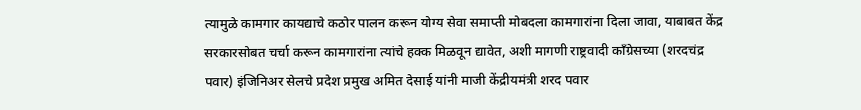त्यामुळे कामगार कायद्याचे कठोर पालन करून योग्य सेवा समाप्ती मोबदला कामगारांना दिला जावा, याबाबत केंद्र सरकारसोबत चर्चा करून कामगारांना त्यांचे हक्क मिळवून द्यावेत, अशी मागणी राष्ट्रवादी काँग्रेसच्या (शरदचंद्र पवार) इंजिनिअर सेलचे प्रदेश प्रमुख अमित देसाई यांनी माजी केंद्रीयमंत्री शरद पवार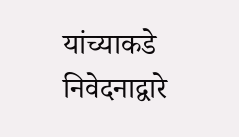यांच्याकडे निवेदनाद्वारे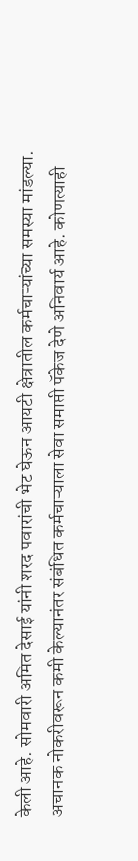केली आहे. सोमवारी अमित देसाई यांनी शरद पवारांची भेट घेऊन आयटी क्षेत्रातील कर्मचाऱ्यांच्या समस्या मांडल्या. अचानक नोकरीवरून कमी केल्यानंतर संबंधित कर्मचाऱ्याला सेवा समाप्ती पॅकेज देणे अनिवार्य आहे. कोणत्याही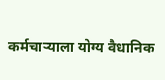कर्मचाऱ्याला योग्य वैधानिक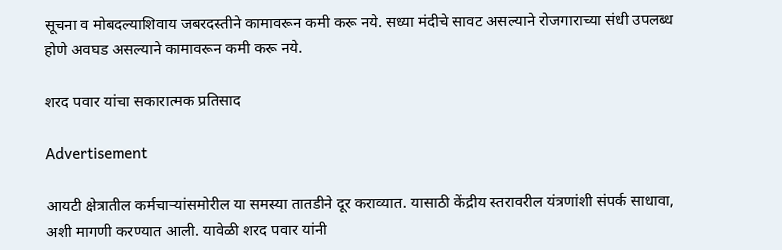सूचना व मोबदल्याशिवाय जबरदस्तीने कामावरून कमी करू नये. सध्या मंदीचे सावट असल्याने रोजगाराच्या संधी उपलब्ध होणे अवघड असल्याने कामावरून कमी करू नये.

शरद पवार यांचा सकारात्मक प्रतिसाद

Advertisement

आयटी क्षेत्रातील कर्मचाऱ्यांसमोरील या समस्या तातडीने दूर कराव्यात. यासाठी केंद्रीय स्तरावरील यंत्रणांशी संपर्क साधावा, अशी मागणी करण्यात आली. यावेळी शरद पवार यांनी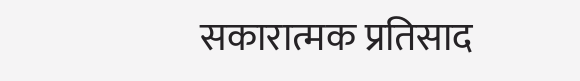सकारात्मक प्रतिसाद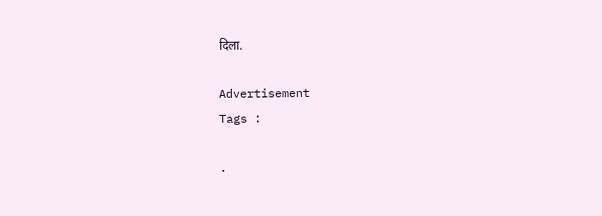दिला.

Advertisement
Tags :

.